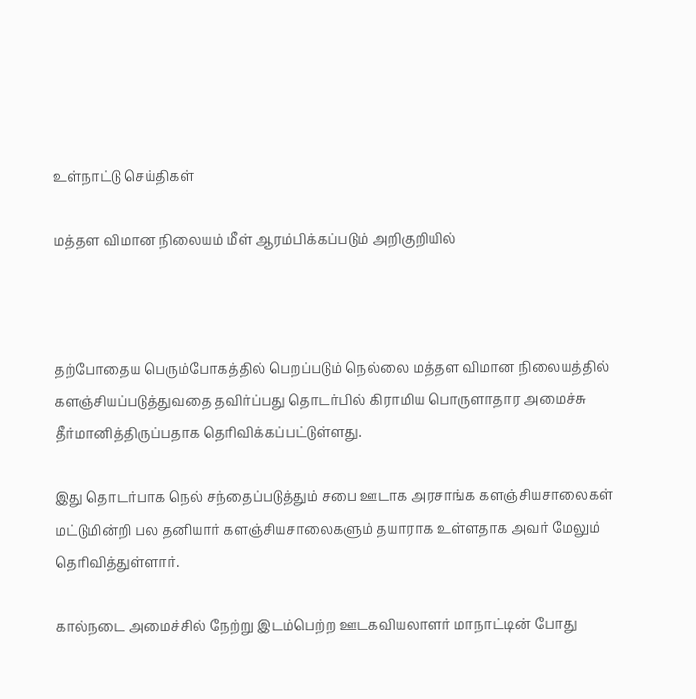உள்நாட்டு செய்திகள்

மத்தள விமான நிலையம் மீள் ஆரம்பிக்கப்படும் அறிகுறியில்



தற்போதைய பெரும்போகத்தில் பெறப்படும் நெல்லை மத்தள விமான நிலையத்தில் களஞ்சியப்படுத்துவதை தவிர்ப்பது தொடர்பில் கிராமிய பொருளாதார அமைச்சு தீர்மானித்திருப்பதாக தெரிவிக்கப்பட்டுள்ளது.

இது தொடர்பாக நெல் சந்தைப்படுத்தும் சபை ஊடாக அரசாங்க களஞ்சியசாலைகள் மட்டுமின்றி பல தனியார் களஞ்சியசாலைகளும் தயாராக உள்ளதாக அவர் மேலும் தெரிவித்துள்ளார்.

கால்நடை அமைச்சில் நேற்று இடம்பெற்ற ஊடகவியலாளர் மாநாட்டின் போது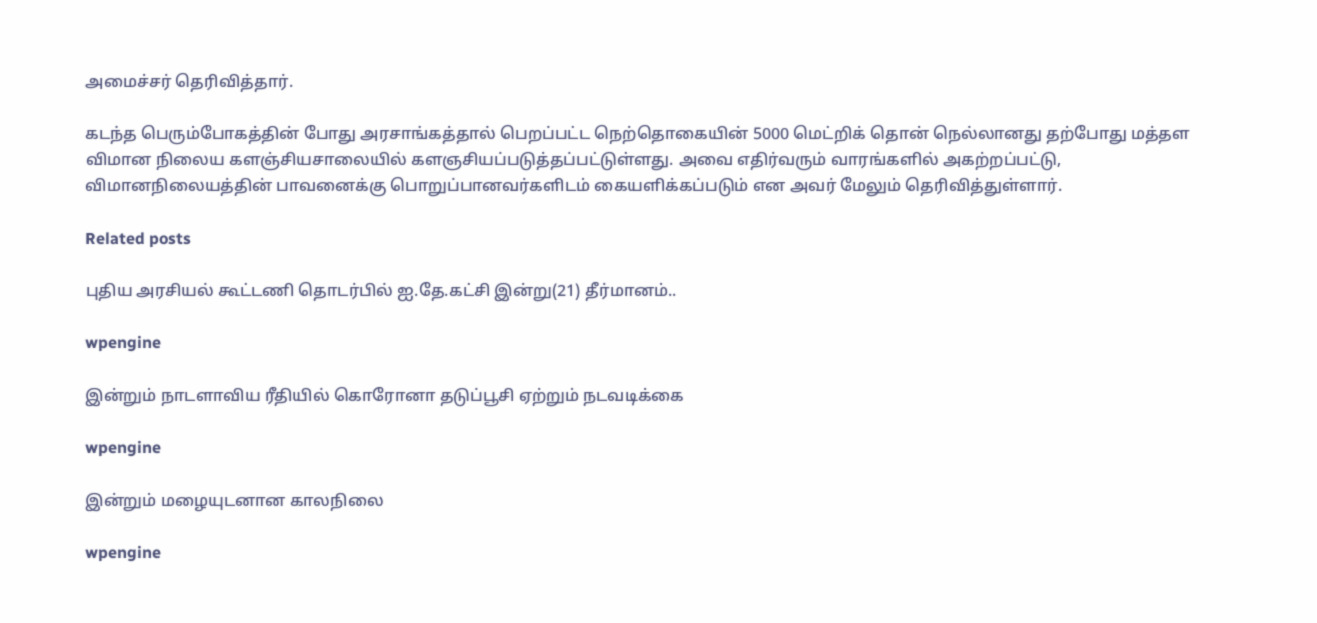அமைச்சர் தெரிவித்தார்.

கடந்த பெரும்போகத்தின் போது அரசாங்கத்தால் பெறப்பட்ட நெற்தொகையின் 5000 மெட்றிக் தொன் நெல்லானது தற்போது மத்தள விமான நிலைய களஞ்சியசாலையில் களஞசியப்படுத்தப்பட்டுள்ளது. அவை எதிர்வரும் வாரங்களில் அகற்றப்பட்டு, விமானநிலையத்தின் பாவனைக்கு பொறுப்பானவர்களிடம் கையளிக்கப்படும் என அவர் மேலும் தெரிவித்துள்ளார்.

Related posts

புதிய அரசியல் கூட்டணி தொடர்பில் ஐ.தே.கட்சி இன்று(21) தீர்மானம்..

wpengine

இன்றும் நாடளாவிய ரீதியில் கொரோனா தடுப்பூசி ஏற்றும் நடவடிக்கை

wpengine

இன்றும் மழையுடனான காலநிலை

wpengine